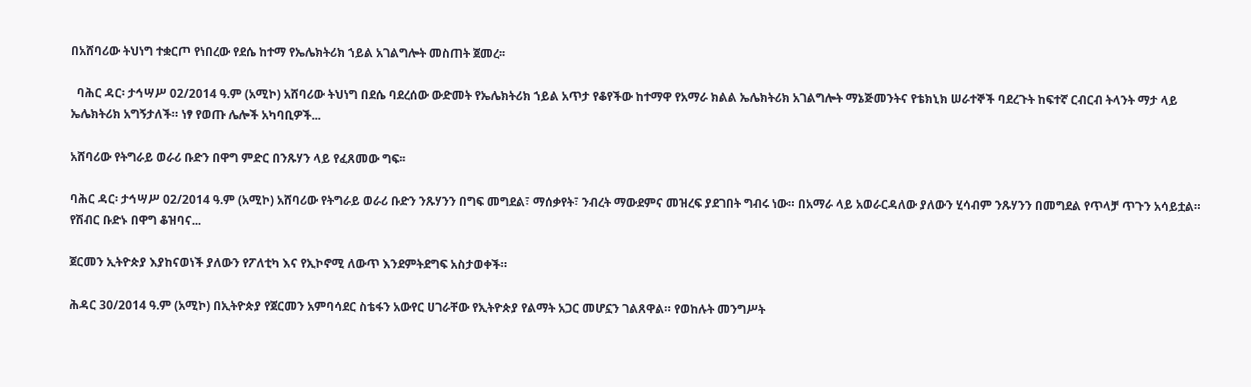በአሸባሪው ትህነግ ተቋርጦ የነበረው የደሴ ከተማ የኤሌክትሪክ ኀይል አገልግሎት መስጠት ጀመረ፡፡

  ባሕር ዳር፡ ታኅሣሥ 02/2014 ዓ.ም (አሚኮ) አሸባሪው ትህነግ በደሴ ባደረሰው ውድመት የኤሌክትሪክ ኀይል አጥታ የቆየችው ከተማዋ የአማራ ክልል ኤሌክትሪክ አገልግሎት ማኔጅመንትና የቴክኒክ ሠራተኞች ባደረጉት ከፍተኛ ርብርብ ትላንት ማታ ላይ ኤሌክትሪክ አግኝታለች። ነፃ የወጡ ሌሎች አካባቢዎች...

አሸባሪው የትግራይ ወራሪ ቡድን በዋግ ምድር በንጹሃን ላይ የፈጸመው ግፍ፡፡

ባሕር ዳር፡ ታኅሣሥ 02/2014 ዓ.ም (አሚኮ) አሸባሪው የትግራይ ወራሪ ቡድን ንጹሃንን በግፍ መግደል፣ ማሰቃየት፣ ንብረት ማውደምና መዝረፍ ያደገበት ግብሩ ነው። በአማራ ላይ አወራርዳለው ያለውን ሂሳብም ንጹሃንን በመግደል የጥላቻ ጥጉን አሳይቷል። የሽብር ቡድኑ በዋግ ቆዝባና...

ጀርመን ኢትዮጵያ እያከናወነች ያለውን የፖለቲካ እና የኢኮኖሚ ለውጥ እንደምትደግፍ አስታወቀች።

ሕዳር 30/2014 ዓ.ም (አሚኮ) በኢትዮጵያ የጀርመን አምባሳደር ስቴፋን አውየር ሀገራቸው የኢትዮጵያ የልማት አጋር መሆኗን ገልጸዋል። የወከሉት መንግሥት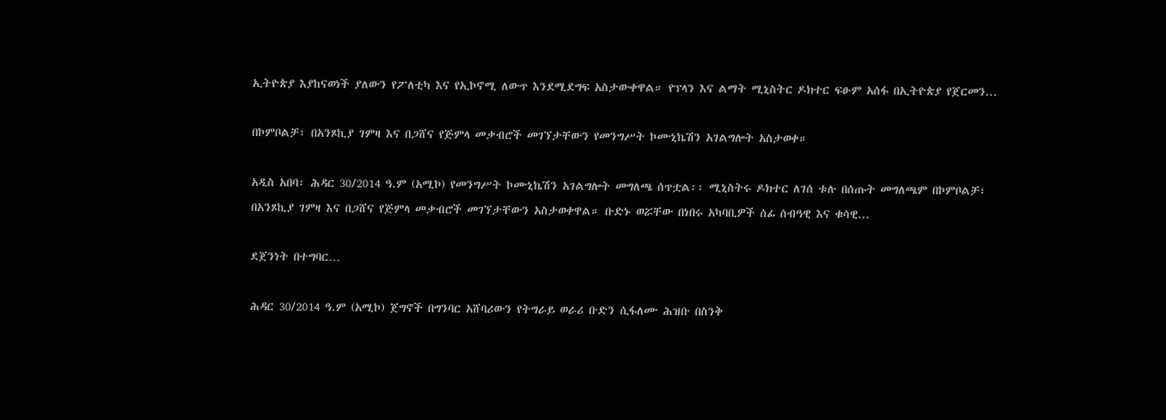ኢትዮጵያ እያከናወነች ያለውን የፖለቲካ እና የኢኮኖሚ ለውጥ እንደሚደግፍ አስታውቀዋል። የፕላን እና ልማት ሚኒስትር ዶክተር ፍፁም አሰፋ በኢትዮጵያ የጀርመን...

በኮምቦልቻ፣ በአንጾኪያ ገምዛ እና በጋሸና የጅምላ መቃብሮች መገኘታቸውን የመንግሥት ኮሙኒኬሽን አገልግሎት አስታወቀ።

አዲስ አበባ፡ ሕዳር 30/2014 ዓ.ም (አሚኮ) የመንግሥት ኮሙኒኬሽን አገልግሎት መግለጫ ሰጥቷል፡፡ ሚኒስትሩ ዶክተር ለገሰ ቱሉ በሰጡት መግለጫም በኮምቦልቻ፣ በአንጾኪያ ገምዛ እና በጋሸና የጅምላ መቃብሮች መገኘታቸውን አስታወቀዋል። ቡድኑ ወሯቸው በነበሩ አካባቢዎች ሰፊ ሰብዓዊ እና ቁሳዊ...

ደጀንነት በተግባር…

ሕዳር 30/2014 ዓ.ም (አሚኮ) ጀግኖች በግንባር አሸባሪውን የትግራይ ወራሪ ቡድን ሲፋለሙ ሕዝቡ በስንቅ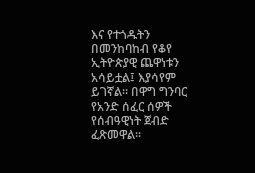እና የተጎዱትን በመንከባከብ የቆየ ኢትዮጵያዊ ጨዋነቱን አሳይቷል፤ እያሳየም ይገኛል። በዋግ ግንባር የአንድ ሰፈር ሰዎች የሰብዓዊነት ጀብድ ፈጽመዋል።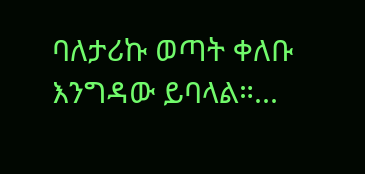ባለታሪኩ ወጣት ቀለቡ እንግዳው ይባላል።...